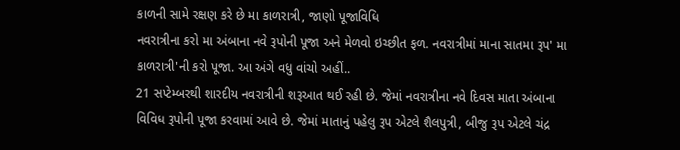કાળની સામે રક્ષણ કરે છે મા કાળરાત્રી, જાણો પૂજાવિધિ
નવરાત્રીના કરો મા અંબાના નવે રૂપોની પૂજા અને મેળવો ઇચ્છીત ફળ. નવરાત્રીમાં માના સાતમા રૂપ' મા કાળરાત્રી'ની કરો પૂજા. આ અંગે વધુ વાંચો અહીં..
21 સપ્ટેમ્બરથી શારદીય નવરાત્રીની શરૂઆત થઈ રહી છે. જેમાં નવરાત્રીના નવે દિવસ માતા અંબાના વિવિધ રૂપોની પૂજા કરવામાં આવે છે. જેમાં માતાનું પહેલુ રૂપ એટલે શૈલપુત્રી, બીજુ રૂપ એટલે ચંદ્ર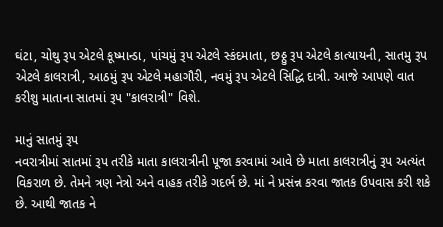ઘંટા, ચોથુ રૂપ એટલે કૂષ્માન્ડા, પાંચમું રૂપ એટલે સ્કંદમાતા, છઠ્ઠુ રૂપ એટલે કાત્યાયની, સાતમુ રૂપ એટલે કાલરાત્રી, આઠમું રૂપ એટલે મહાગૌરી, નવમું રૂપ એટલે સિદ્ધિ દાત્રી. આજે આપણે વાત કરીશુ માતાના સાતમાં રૂપ "કાલરાત્રી" વિશે.

માનું સાતમું રૂપ
નવરાત્રીમાં સાતમાં રૂપ તરીકે માતા કાલરાત્રીની પૂજા કરવામાં આવે છે માતા કાલરાત્રીનું રૂપ અત્યંત વિકરાળ છે. તેમને ત્રણ નેત્રો અને વાહક તરીકે ગદર્ભ છે. માં ને પ્રસંન્ન કરવા જાતક ઉપવાસ કરી શકે છે. આથી જાતક ને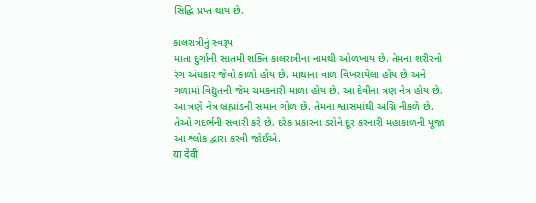સિદ્ધિ પ્રપ્ત થાય છે.

કાલરાત્રીનું સ્વરૂપ
માતા દુર્ગાની સાતમી શક્તિ કાલરાત્રીના નામથી ઓળખાય છે. તેમના શરીરનો રંગ અંધકાર જેવો કાળો હોય છે. માથાના વાળ વિખરાયેલા હોય છે અને ગળામાં વિદ્યુતની જેમ ચમકનારી માળા હોય છે. આ દેવીના ત્રણ નેત્ર હોય છે. આ ત્રણે નેત્ર બ્રહ્માંડની સમાન ગોળ છે. તેમના શ્વાસમાંથી અગ્નિ નીકળે છે. તેઓ ગદર્ભની સવારી કરે છે. દરેક પ્રકારના ડરોને દૂર કરનારી મહાકાળની પૂજા આ શ્લોક દ્વારા કરવી જોઈએ.
या देवी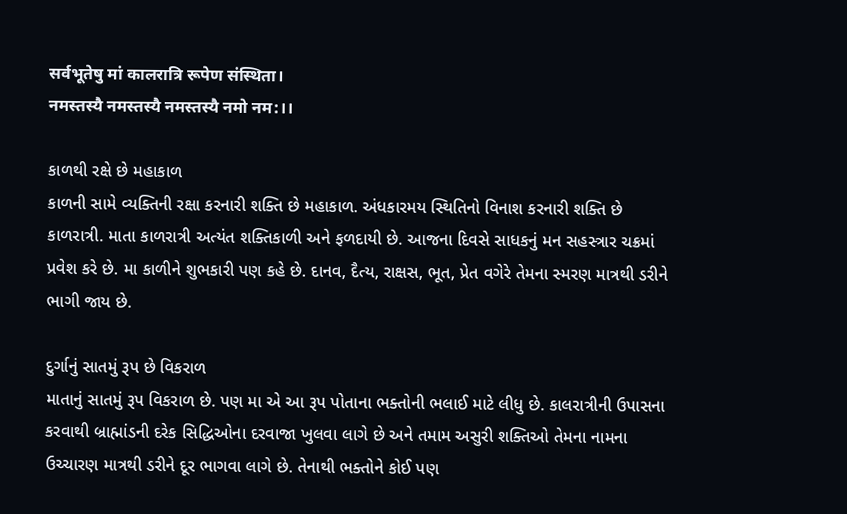सर्वभूतेषु मां कालरात्रि रूपेण संस्थिता।
नमस्तस्यै नमस्तस्यै नमस्तस्यै नमो नम:।।

કાળથી રક્ષે છે મહાકાળ
કાળની સામે વ્યક્તિની રક્ષા કરનારી શક્તિ છે મહાકાળ. અંધકારમય સ્થિતિનો વિનાશ કરનારી શક્તિ છે કાળરાત્રી. માતા કાળરાત્રી અત્યંત શક્તિકાળી અને ફળદાયી છે. આજના દિવસે સાધકનું મન સહસ્ત્રાર ચક્રમાં પ્રવેશ કરે છે. મા કાળીને શુભકારી પણ કહે છે. દાનવ, દૈત્ય, રાક્ષસ, ભૂત, પ્રેત વગેરે તેમના સ્મરણ માત્રથી ડરીને ભાગી જાય છે.

દુર્ગાનું સાતમું રૂપ છે વિકરાળ
માતાનું સાતમું રૂપ વિકરાળ છે. પણ મા એ આ રૂપ પોતાના ભક્તોની ભલાઈ માટે લીધુ છે. કાલરાત્રીની ઉપાસના કરવાથી બ્રાહ્માંડની દરેક સિદ્ધિઓના દરવાજા ખુલવા લાગે છે અને તમામ અસુરી શક્તિઓ તેમના નામના ઉચ્ચારણ માત્રથી ડરીને દૂર ભાગવા લાગે છે. તેનાથી ભક્તોને કોઈ પણ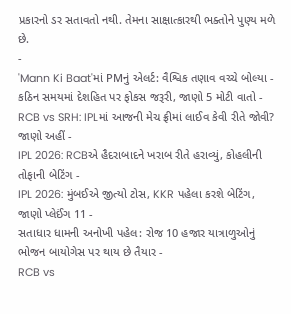પ્રકારનો ડર સતાવતો નથી. તેમના સાક્ષાત્કારથી ભક્તોને પુણ્ય મળે છે.
-
'Mann Ki Baat'માં PMનું એલર્ટ: વૈશ્વિક તણાવ વચ્ચે બોલ્યા - કઠિન સમયમાં દેશહિત પર ફોકસ જરૂરી, જાણો 5 મોટી વાતો -
RCB vs SRH: IPLમાં આજની મેચ ફ્રીમાં લાઈવ કેવી રીતે જોવી? જાણો અહીં -
IPL 2026: RCBએ હૈદરાબાદને ખરાબ રીતે હરાવ્યું, કોહલીની તોફાની બેટિંગ -
IPL 2026: મુંબઈએ જીત્યો ટોસ, KKR પહેલા કરશે બેટિંગ, જાણો પ્લેઈંગ 11 -
સતાધાર ધામની અનોખી પહેલ: રોજ 10 હજાર યાત્રાળુઓનું ભોજન બાયોગેસ પર થાય છે તૈયાર -
RCB vs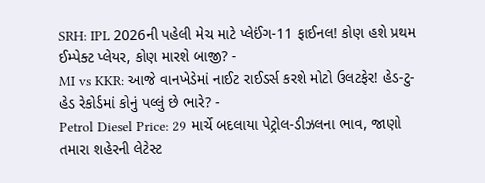SRH: IPL 2026ની પહેલી મેચ માટે પ્લેઈંગ-11 ફાઈનલ! કોણ હશે પ્રથમ ઈમ્પેક્ટ પ્લેયર, કોણ મારશે બાજી? -
MI vs KKR: આજે વાનખેડેમાં નાઈટ રાઈડર્સ કરશે મોટો ઉલટફેર! હેડ-ટુ-હેડ રેકોર્ડમાં કોનું પલ્લું છે ભારે? -
Petrol Diesel Price: 29 માર્ચે બદલાયા પેટ્રોલ-ડીઝલના ભાવ, જાણો તમારા શહેરની લેટેસ્ટ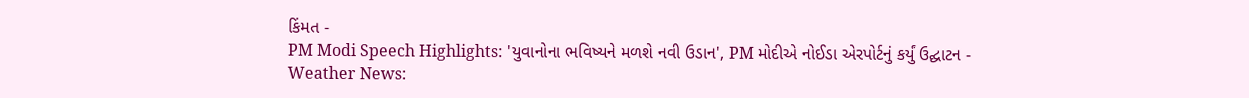કિંમત -
PM Modi Speech Highlights: 'યુવાનોના ભવિષ્યને મળશે નવી ઉડાન', PM મોદીએ નોઈડા એરપોર્ટનું કર્યું ઉદ્ઘાટન -
Weather News: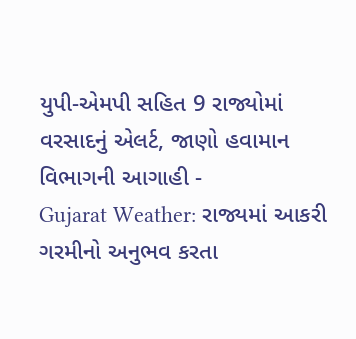યુપી-એમપી સહિત 9 રાજ્યોમાં વરસાદનું એલર્ટ, જાણો હવામાન વિભાગની આગાહી -
Gujarat Weather: રાજ્યમાં આકરી ગરમીનો અનુભવ કરતા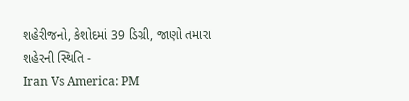શહેરીજનો, કેશોદમાં 39 ડિગ્રી, જાણો તમારા શહેરની સ્થિતિ -
Iran Vs America: PM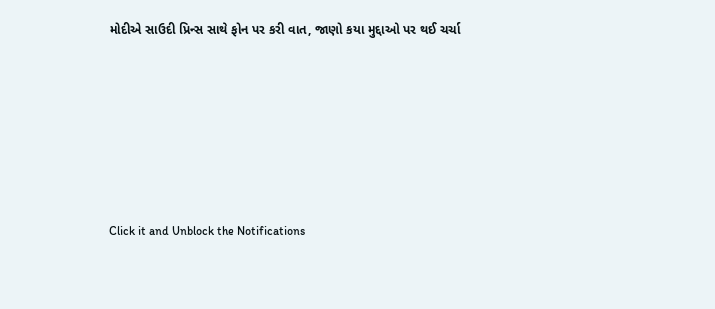મોદીએ સાઉદી પ્રિન્સ સાથે ફોન પર કરી વાત, જાણો કયા મુદ્દાઓ પર થઈ ચર્ચા






Click it and Unblock the Notifications